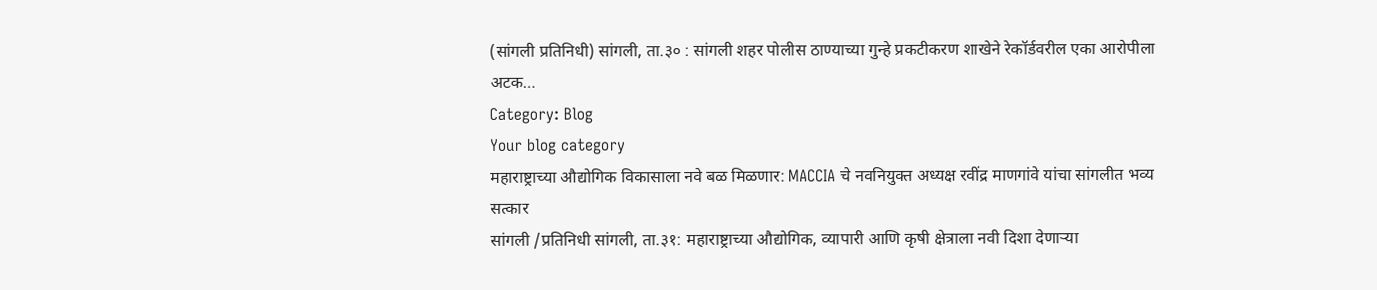(सांगली प्रतिनिधी) सांगली, ता.३० : सांगली शहर पोलीस ठाण्याच्या गुन्हे प्रकटीकरण शाखेने रेकॉर्डवरील एका आरोपीला अटक…
Category: Blog
Your blog category
महाराष्ट्राच्या औद्योगिक विकासाला नवे बळ मिळणार: MACCIA चे नवनियुक्त अध्यक्ष रवींद्र माणगांवे यांचा सांगलीत भव्य सत्कार
सांगली /प्रतिनिधी सांगली, ता.३१: महाराष्ट्राच्या औद्योगिक, व्यापारी आणि कृषी क्षेत्राला नवी दिशा देणाऱ्या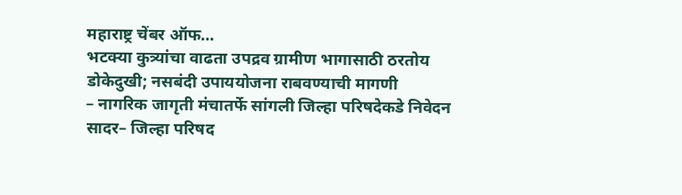महाराष्ट्र चेंबर ऑफ…
भटक्या कुत्र्यांचा वाढता उपद्रव ग्रामीण भागासाठी ठरतोय डोकेदुखी; नसबंदी उपाययोजना राबवण्याची मागणी
– नागरिक जागृती मंचातर्फे सांगली जिल्हा परिषदेकडे निवेदन सादर– जिल्हा परिषद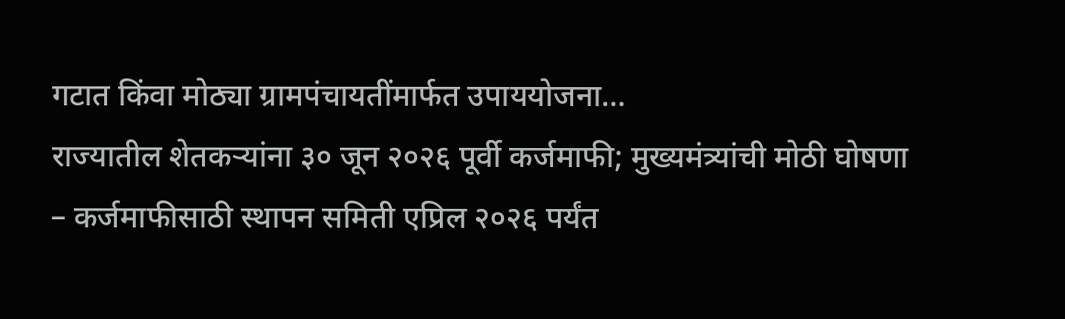गटात किंवा मोठ्या ग्रामपंचायतींमार्फत उपाययोजना…
राज्यातील शेतकऱ्यांना ३० जून २०२६ पूर्वी कर्जमाफी; मुख्यमंत्र्यांची मोठी घोषणा
– कर्जमाफीसाठी स्थापन समिती एप्रिल २०२६ पर्यंत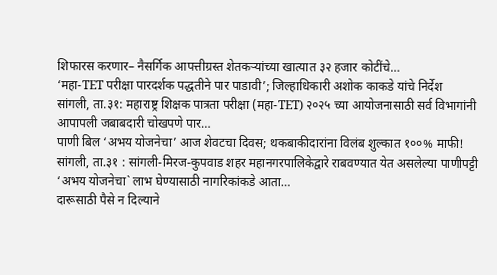शिफारस करणार– नैसर्गिक आपत्तीग्रस्त शेतकऱ्यांच्या खात्यात ३२ हजार कोटींचे…
‘महा-TET परीक्षा पारदर्शक पद्धतीने पार पाडावी’; जिल्हाधिकारी अशोक काकडे यांचे निर्देश
सांगली, ता.३१: महाराष्ट्र शिक्षक पात्रता परीक्षा (महा-TET) २०२५ च्या आयोजनासाठी सर्व विभागांनी आपापली जबाबदारी चोखपणे पार…
पाणी बिल ‘अभय योजनेचा’ आज शेवटचा दिवस; थकबाकीदारांना विलंब शुल्कात १००% माफी!
सांगली, ता.३१ : सांगली-मिरज-कुपवाड शहर महानगरपालिकेद्वारे राबवण्यात येत असलेल्या पाणीपट्टी ‘अभय योजनेचा` लाभ घेण्यासाठी नागरिकांकडे आता…
दारूसाठी पैसे न दिल्याने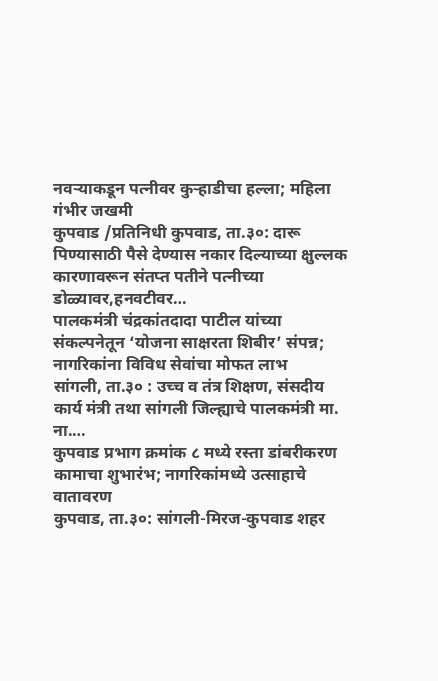नवऱ्याकडून पत्नीवर कुऱ्हाडीचा हल्ला; महिला गंभीर जखमी
कुपवाड /प्रतिनिधी कुपवाड, ता.३०: दारू पिण्यासाठी पैसे देण्यास नकार दिल्याच्या क्षुल्लक कारणावरून संतप्त पतीने पत्नीच्या डोळ्यावर,हनवटीवर…
पालकमंत्री चंद्रकांतदादा पाटील यांच्या संकल्पनेतून ‘योजना साक्षरता शिबीर’ संपन्न; नागरिकांना विविध सेवांचा मोफत लाभ
सांगली, ता.३० : उच्च व तंत्र शिक्षण, संसदीय कार्य मंत्री तथा सांगली जिल्ह्याचे पालकमंत्री मा. ना.…
कुपवाड प्रभाग क्रमांक ८ मध्ये रस्ता डांबरीकरण कामाचा शुभारंभ; नागरिकांमध्ये उत्साहाचे वातावरण
कुपवाड, ता.३०: सांगली-मिरज-कुपवाड शहर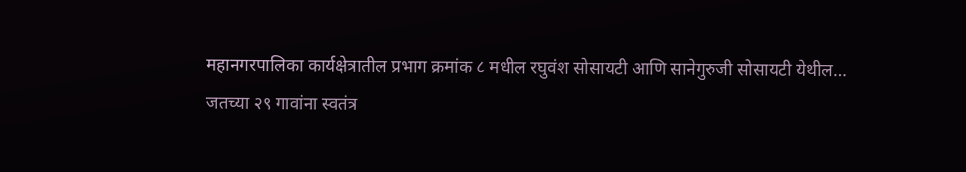महानगरपालिका कार्यक्षेत्रातील प्रभाग क्रमांक ८ मधील रघुवंश सोसायटी आणि सानेगुरुजी सोसायटी येथील…
जतच्या २९ गावांना स्वतंत्र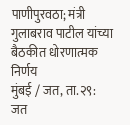पाणीपुरवठा; मंत्री गुलाबराव पाटील यांच्या बैठकीत धोरणात्मक निर्णय
मुंबई / जत, ता.२९: जत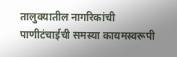तालुक्यातील नागरिकांची पाणीटंचाईची समस्या कायमस्वरूपी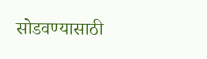सोडवण्यासाठी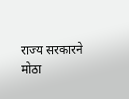राज्य सरकारने मोठा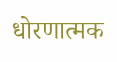धोरणात्मक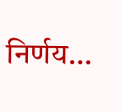निर्णय…